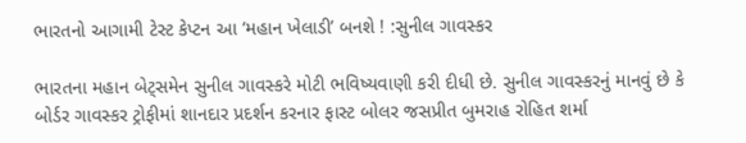ભારતનો આગામી ટેસ્ટ કેપ્ટન આ ‘મહાન ખેલાડી’ બનશે ! :સુનીલ ગાવસ્કર

ભારતના મહાન બેટ્સમેન સુનીલ ગાવસ્કરે મોટી ભવિષ્યવાણી કરી દીધી છે. સુનીલ ગાવસ્કરનું માનવું છે કે બોર્ડર ગાવસ્કર ટ્રોફીમાં શાનદાર પ્રદર્શન કરનાર ફાસ્ટ બોલર જસપ્રીત બુમરાહ રોહિત શર્મા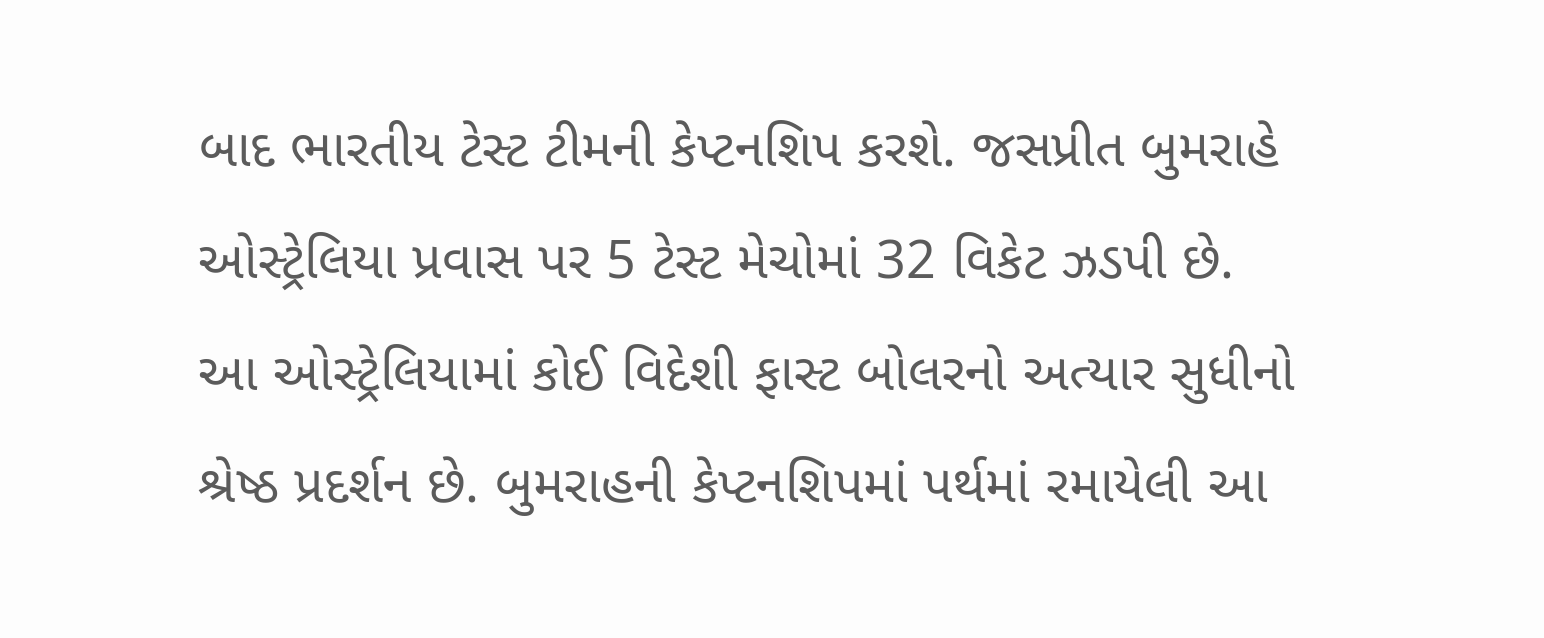બાદ ભારતીય ટેસ્ટ ટીમની કેપ્ટનશિપ કરશે. જસપ્રીત બુમરાહે ઓસ્ટ્રેલિયા પ્રવાસ પર 5 ટેસ્ટ મેચોમાં 32 વિકેટ ઝડપી છે. આ ઓસ્ટ્રેલિયામાં કોઈ વિદેશી ફાસ્ટ બોલરનો અત્યાર સુધીનો શ્રેષ્ઠ પ્રદર્શન છે. બુમરાહની કેપ્ટનશિપમાં પર્થમાં રમાયેલી આ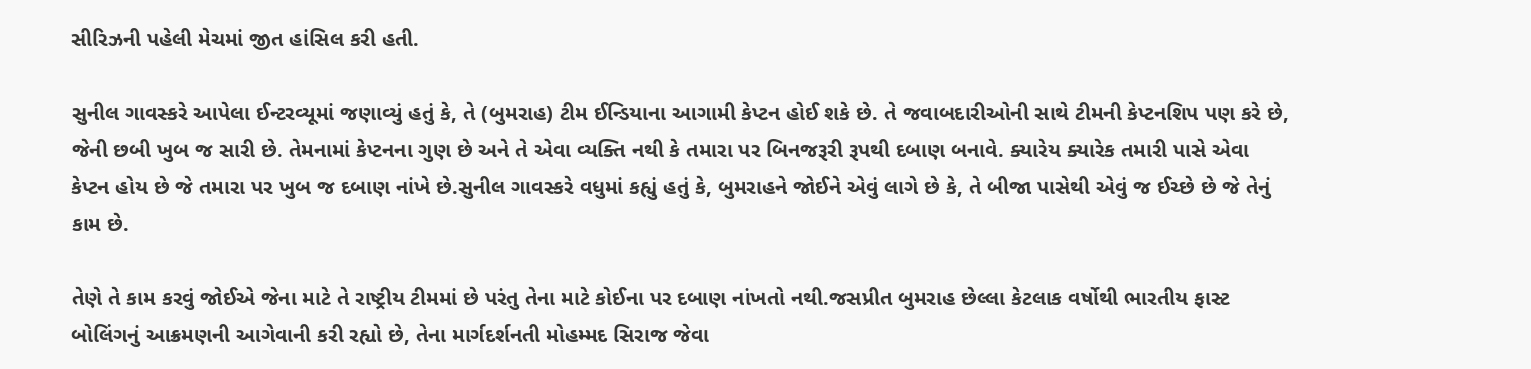સીરિઝની પહેલી મેચમાં જીત હાંસિલ કરી હતી.

સુનીલ ગાવસ્કરે આપેલા ઈન્ટરવ્યૂમાં જણાવ્યું હતું કે, તે (બુમરાહ) ટીમ ઈન્ડિયાના આગામી કેપ્ટન હોઈ શકે છે. તે જવાબદારીઓની સાથે ટીમની કેપ્ટનશિપ પણ કરે છે, જેની છબી ખુબ જ સારી છે. તેમનામાં કેપ્ટનના ગુણ છે અને તે એવા વ્યક્તિ નથી કે તમારા પર બિનજરૂરી રૂપથી દબાણ બનાવે. ક્યારેય ક્યારેક તમારી પાસે એવા કેપ્ટન હોય છે જે તમારા પર ખુબ જ દબાણ નાંખે છે.સુનીલ ગાવસ્કરે વધુમાં કહ્યું હતું કે, બુમરાહને જોઈને એવું લાગે છે કે, તે બીજા પાસેથી એવું જ ઈચ્છે છે જે તેનું કામ છે.

તેણે તે કામ કરવું જોઈએ જેના માટે તે રાષ્ટ્રીય ટીમમાં છે પરંતુ તેના માટે કોઈના પર દબાણ નાંખતો નથી.જસપ્રીત બુમરાહ છેલ્લા કેટલાક વર્ષોથી ભારતીય ફાસ્ટ બોલિંગનું આક્રમણની આગેવાની કરી રહ્યો છે, તેના માર્ગદર્શનતી મોહમ્મદ સિરાજ જેવા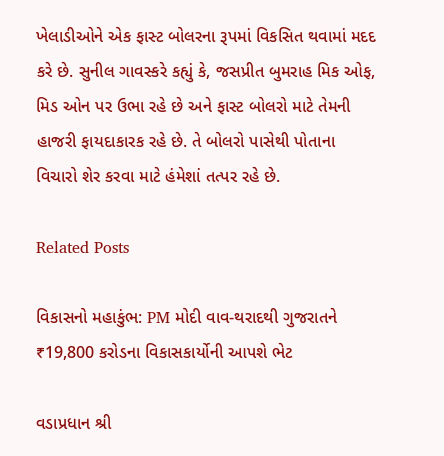ખેલાડીઓને એક ફાસ્ટ બોલરના રૂપમાં વિકસિત થવામાં મદદ કરે છે. સુનીલ ગાવસ્કરે કહ્યું કે, જસપ્રીત બુમરાહ મિક ઓફ, મિડ ઓન પર ઉભા રહે છે અને ફાસ્ટ બોલરો માટે તેમની હાજરી ફાયદાકારક રહે છે. તે બોલરો પાસેથી પોતાના વિચારો શેર કરવા માટે હંમેશાં તત્પર રહે છે.

Related Posts

વિકાસનો મહાકુંભ: PM મોદી વાવ-થરાદથી ગુજરાતને ₹19,800 કરોડના વિકાસકાર્યોની આપશે ભેટ

વડાપ્રધાન શ્રી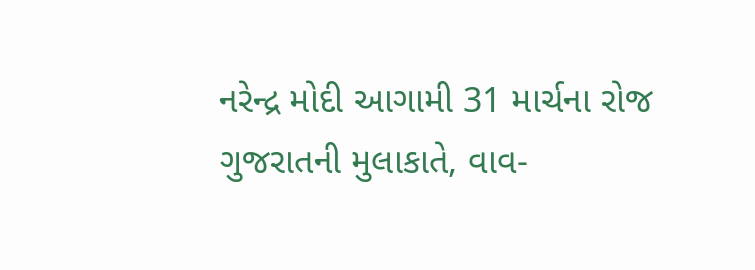નરેન્દ્ર મોદી આગામી 31 માર્ચના રોજ ગુજરાતની મુલાકાતે, વાવ-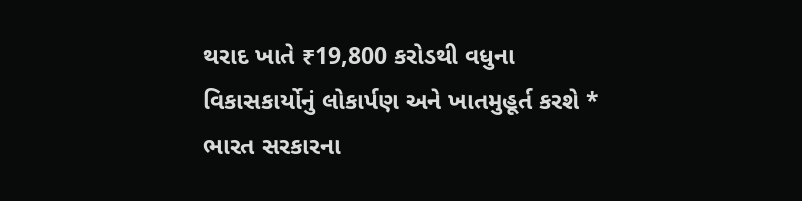થરાદ ખાતે ₹19,800 કરોડથી વધુના વિકાસકાર્યોનું લોકાર્પણ અને ખાતમુહૂર્ત કરશે * ભારત સરકારના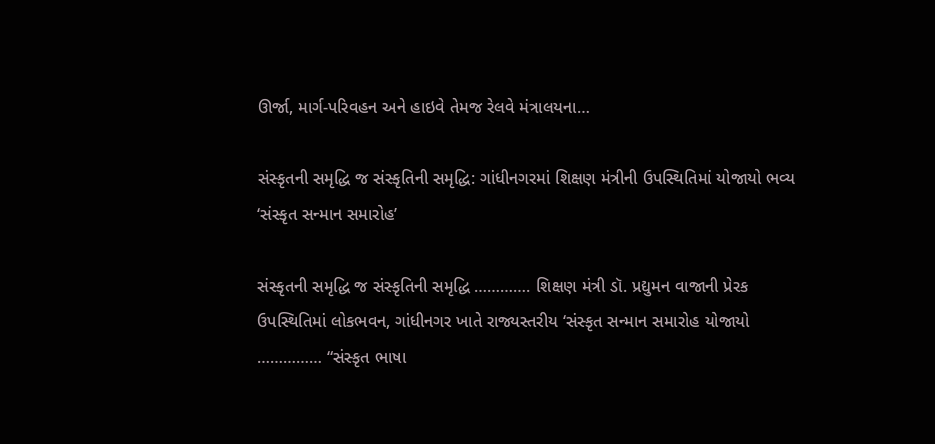ઊર્જા, માર્ગ-પરિવહન અને હાઇવે તેમજ રેલવે મંત્રાલયના…

સંસ્કૃતની સમૃદ્ધિ જ સંસ્કૃતિની સમૃદ્ધિ: ગાંધીનગરમાં શિક્ષણ મંત્રીની ઉપસ્થિતિમાં યોજાયો ભવ્ય ‘સંસ્કૃત સન્માન સમારોહ’

સંસ્કૃતની સમૃદ્ધિ જ સંસ્કૃતિની સમૃદ્ધિ …………. શિક્ષણ મંત્રી ડૉ. પ્રદ્યુમન વાજાની પ્રેરક ઉપસ્થિતિમાં લોકભવન, ગાંધીનગર ખાતે રાજ્યસ્તરીય ‘સંસ્કૃત સન્માન સમારોહ યોજાયો …………… “સંસ્કૃત ભાષા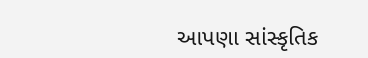આપણા સાંસ્કૃતિક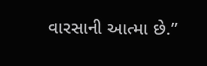વારસાની આત્મા છે.”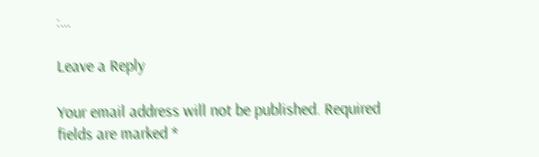:…

Leave a Reply

Your email address will not be published. Required fields are marked *